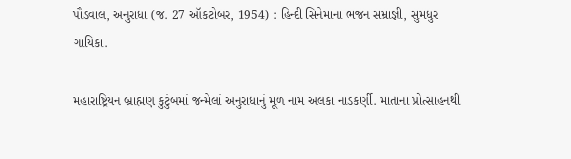પૌડવાલ, અનુરાધા (જ. 27 ઑકટોબર, 1954) : હિન્દી સિનેમાના ભજન સમ્રાજ્ઞી, સુમધુર ગાયિકા.

મહારાષ્ટ્રિયન બ્રાહ્મણ કુટુંબમાં જન્મેલાં અનુરાધાનું મૂળ નામ અલકા નાડકર્ણી. માતાના પ્રોત્સાહનથી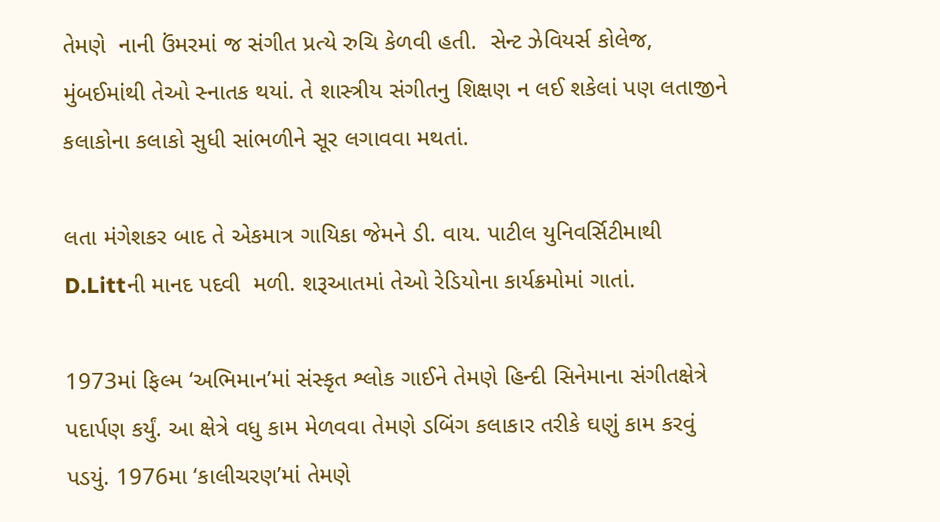તેમણે  નાની ઉંમરમાં જ સંગીત પ્રત્યે રુચિ કેળવી હતી.  સેન્ટ ઝેવિયર્સ કોલેજ, મુંબઈમાંથી તેઓ સ્નાતક થયાં. તે શાસ્ત્રીય સંગીતનુ શિક્ષણ ન લઈ શકેલાં પણ લતાજીને કલાકોના કલાકો સુધી સાંભળીને સૂર લગાવવા મથતાં.

લતા મંગેશકર બાદ તે એકમાત્ર ગાયિકા જેમને ડી. વાય. પાટીલ યુનિવર્સિટીમાથી D.Littની માનદ પદવી  મળી. શરૂઆતમાં તેઓ રેડિયોના કાર્યક્રમોમાં ગાતાં.

1973માં ફિલ્મ ‘અભિમાન’માં સંસ્કૃત શ્લોક ગાઈને તેમણે હિન્દી સિનેમાના સંગીતક્ષેત્રે પદાર્પણ કર્યું. આ ક્ષેત્રે વધુ કામ મેળવવા તેમણે ડબિંગ કલાકાર તરીકે ઘણું કામ કરવું પડયું. 1976મા ‘કાલીચરણ’માં તેમણે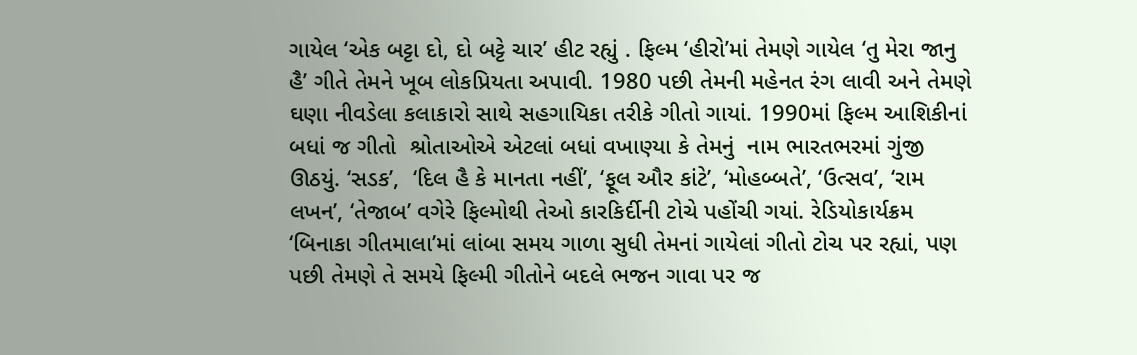ગાયેલ ‘એક બટ્ટા દો, દો બટ્ટે ચાર’ હીટ રહ્યું . ફિલ્મ ‘હીરો’માં તેમણે ગાયેલ ‘તુ મેરા જાનુ હૈ’ ગીતે તેમને ખૂબ લોકપ્રિયતા અપાવી. 1980 પછી તેમની મહેનત રંગ લાવી અને તેમણે ઘણા નીવડેલા કલાકારો સાથે સહગાયિકા તરીકે ગીતો ગાયાં. 1990માં ફિલ્મ આશિકીનાં બધાં જ ગીતો  શ્રોતાઓએ એટલાં બધાં વખાણ્યા કે તેમનું  નામ ભારતભરમાં ગુંજી ઊઠયું. ‘સડક’,  ‘દિલ હૈ કે માનતા નહીં’, ‘ફૂલ ઔર કાંટે’, ‘મોહબ્બતે’, ‘ઉત્સવ’, ‘રામ લખન’, ‘તેજાબ’ વગેરે ફિલ્મોથી તેઓ કારકિર્દીની ટોચે પહોંચી ગયાં. રેડિયોકાર્યક્રમ ‘બિનાકા ગીતમાલા’માં લાંબા સમય ગાળા સુધી તેમનાં ગાયેલાં ગીતો ટોચ પર રહ્યાં, પણ પછી તેમણે તે સમયે ફિલ્મી ગીતોને બદલે ભજન ગાવા પર જ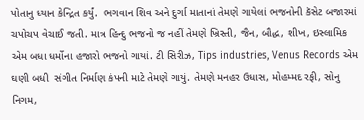પોતાનુ ધ્યાન કેન્દ્રિત કર્યું.  ભગવાન શિવ અને દુર્ગા માતાનાં તેમણે ગાયેલાં ભજનોની કૅસેટ બજારમાં ચપોચપ વેચાઈ જતી. માત્ર હિન્દુ ભજનો જ નહીં તેમણે ખ્રિસ્તી, જૈન, બૌદ્ધ, શીખ, ઇસ્લામિક એમ બધા ધર્મોના હજારો ભજનો ગાયાં. ટી સિરીઝ, Tips industries, Venus Records એમ ઘણી બધી  સંગીત નિર્માણ કંપની માટે તેમણે ગાયું. તેમણે મનહર ઉધાસ, મોહમ્મદ રફી, સોનુ નિગમ,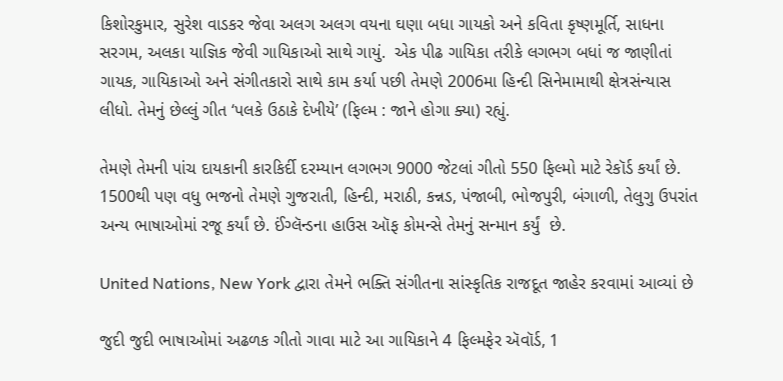કિશોરકુમાર, સુરેશ વાડકર જેવા અલગ અલગ વયના ઘણા બધા ગાયકો અને કવિતા કૃષ્ણમૂર્તિ, સાધના સરગમ, અલકા યાજ્ઞિક જેવી ગાયિકાઓ સાથે ગાયું.  એક પીઢ ગાયિકા તરીકે લગભગ બધાં જ જાણીતાં ગાયક, ગાયિકાઓ અને સંગીતકારો સાથે કામ કર્યા પછી તેમણે 2006મા હિન્દી સિનેમામાથી ક્ષેત્રસંન્યાસ લીધો. તેમનું છેલ્લું ગીત ‘પલકે ઉઠાકે દેખીયે’ (ફિલ્મ : જાને હોગા ક્યા) રહ્યું.

તેમણે તેમની પાંચ દાયકાની કારકિર્દી દરમ્યાન લગભગ 9000 જેટલાં ગીતો 550 ફિલ્મો માટે રેકૉર્ડ કર્યાં છે. 1500થી પણ વધુ ભજનો તેમણે ગુજરાતી, હિન્દી, મરાઠી, કન્નડ, પંજાબી, ભોજપુરી, બંગાળી, તેલુગુ ઉપરાંત અન્ય ભાષાઓમાં રજૂ કર્યાં છે. ઈંગ્લૅન્ડના હાઉસ ઑફ કોમન્સે તેમનું સન્માન કર્યું  છે.

United Nations, New York દ્વારા તેમને ભક્તિ સંગીતના સાંસ્કૃતિક રાજદૂત જાહેર કરવામાં આવ્યાં છે

જુદી જુદી ભાષાઓમાં અઢળક ગીતો ગાવા માટે આ ગાયિકાને 4 ફિલ્મફેર ઍવૉર્ડ, 1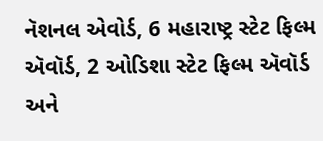નૅશનલ એવોર્ડ, 6 મહારાષ્ટ્ર સ્ટેટ ફિલ્મ ઍવૉર્ડ, 2 ઓડિશા સ્ટેટ ફિલ્મ ઍવૉર્ડ  અને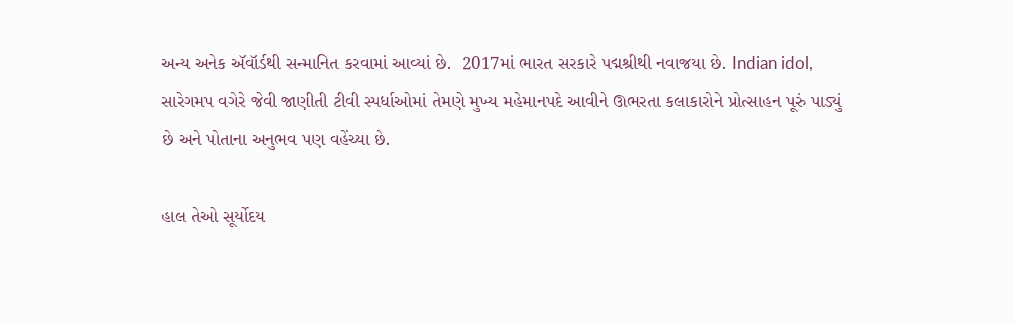અન્ય અનેક ઍવૉર્ડથી સન્માનિત કરવામાં આવ્યાં છે.  2017માં ભારત સરકારે પદ્મશ્રીથી નવાજયા છે. Indian idol, સારેગમપ વગેરે જેવી જાણીતી ટીવી સ્પર્ધાઓમાં તેમણે મુખ્ય મહેમાનપદે આવીને ઊભરતા કલાકારોને પ્રોત્સાહન પૂરું પાડ્યું છે અને પોતાના અનુભવ પણ વહેંચ્યા છે.

હાલ તેઓ સૂર્યોદય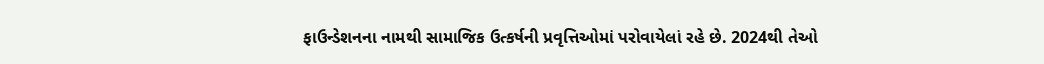ફાઉન્ડેશનના નામથી સામાજિક ઉત્કર્ષની પ્રવૃત્તિઓમાં પરોવાયેલાં રહે છે. 2024થી તેઓ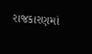રાજકારણમાં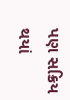પણ સક્રિય થયાં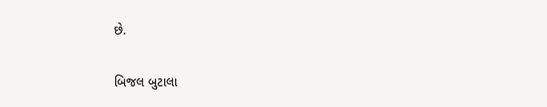છે.

બિજલ બુટાલા